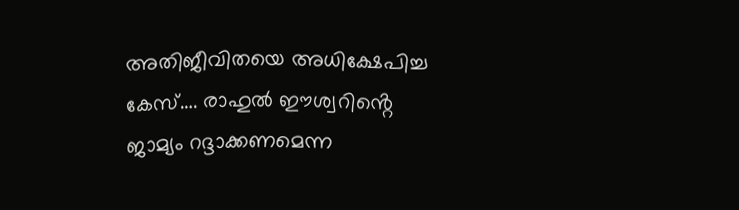അതിജീവിതയെ അധിക്ഷേപിച്ച കേസ്…. രാഹുൽ ഈശ്വറിൻ്റെ ജാമ്യം റദ്ദാക്കണമെന്ന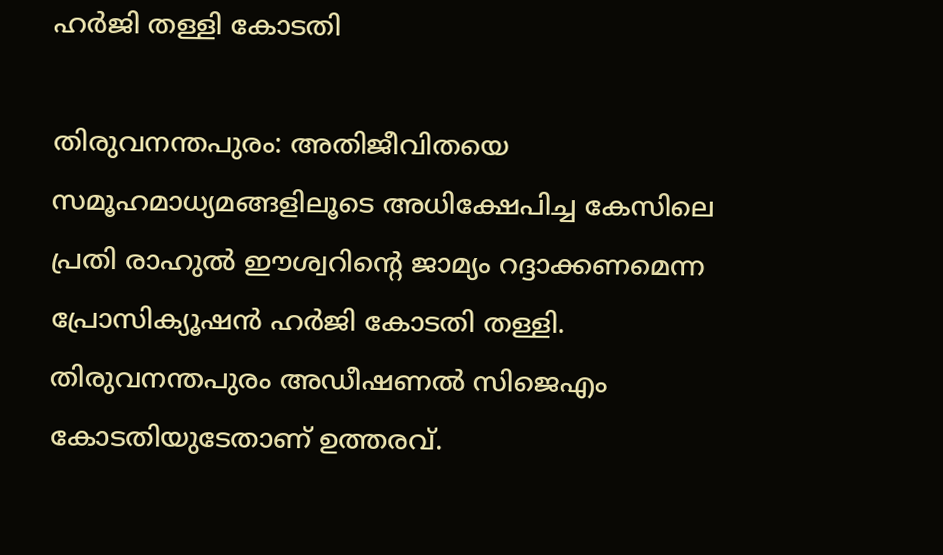ഹർജി തള്ളി കോടതി

തിരുവനന്തപുരം: അതിജീവിതയെ സമൂഹമാധ്യമങ്ങളിലൂടെ അധിക്ഷേപിച്ച കേസിലെ പ്രതി രാഹുൽ ഈശ്വറിൻ്റെ ജാമ്യം റദ്ദാക്കണമെന്ന പ്രോസിക്യൂഷൻ ഹർജി കോടതി തള്ളി. തിരുവനന്തപുരം അഡീഷണൽ സിജെഎം കോടതിയുടേതാണ് ഉത്തരവ്.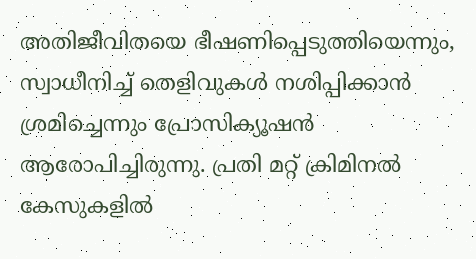അതിജീവിതയെ ഭീഷണിപ്പെടുത്തിയെന്നും, സ്വാധീനിച്ച് തെളിവുകൾ നശിപ്പിക്കാൻ ശ്രമിച്ചെന്നും പ്രോസിക്യൂഷൻ ആരോപിച്ചിരുന്നു. പ്രതി മറ്റ് ക്രിമിനൽ കേസുകളിൽ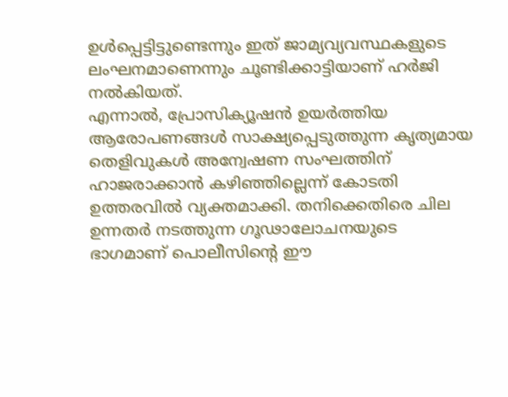ഉൾപ്പെട്ടിട്ടുണ്ടെന്നും ഇത് ജാമ്യവ്യവസ്ഥകളുടെ ലംഘനമാണെന്നും ചൂണ്ടിക്കാട്ടിയാണ് ഹർജി നൽകിയത്.
എന്നാൽ, പ്രോസിക്യൂഷൻ ഉയർത്തിയ ആരോപണങ്ങൾ സാക്ഷ്യപ്പെടുത്തുന്ന കൃത്യമായ തെളിവുകൾ അന്വേഷണ സംഘത്തിന് ഹാജരാക്കാൻ കഴിഞ്ഞില്ലെന്ന് കോടതി ഉത്തരവിൽ വ്യക്തമാക്കി. തനിക്കെതിരെ ചില ഉന്നതർ നടത്തുന്ന ഗൂഢാലോചനയുടെ ഭാഗമാണ് പൊലീസിന്റെ ഈ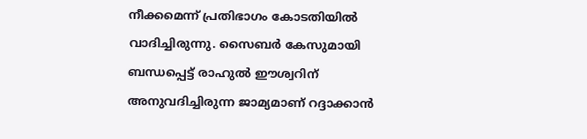നീക്കമെന്ന് പ്രതിഭാഗം കോടതിയിൽ വാദിച്ചിരുന്നു. സൈബർ കേസുമായി ബന്ധപ്പെട്ട് രാഹുൽ ഈശ്വറിന് അനുവദിച്ചിരുന്ന ജാമ്യമാണ് റദ്ദാക്കാൻ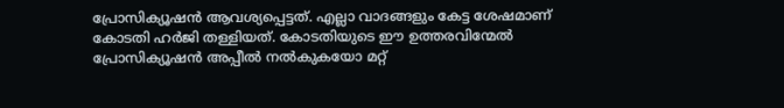പ്രോസിക്യൂഷൻ ആവശ്യപ്പെട്ടത്. എല്ലാ വാദങ്ങളും കേട്ട ശേഷമാണ് കോടതി ഹർജി തള്ളിയത്. കോടതിയുടെ ഈ ഉത്തരവിന്മേൽ പ്രോസിക്യൂഷൻ അപ്പീൽ നൽകുകയോ മറ്റ്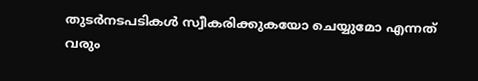തുടർനടപടികൾ സ്വീകരിക്കുകയോ ചെയ്യുമോ എന്നത് വരും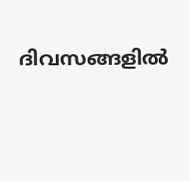ദിവസങ്ങളിൽ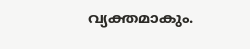വ്യക്തമാകും.